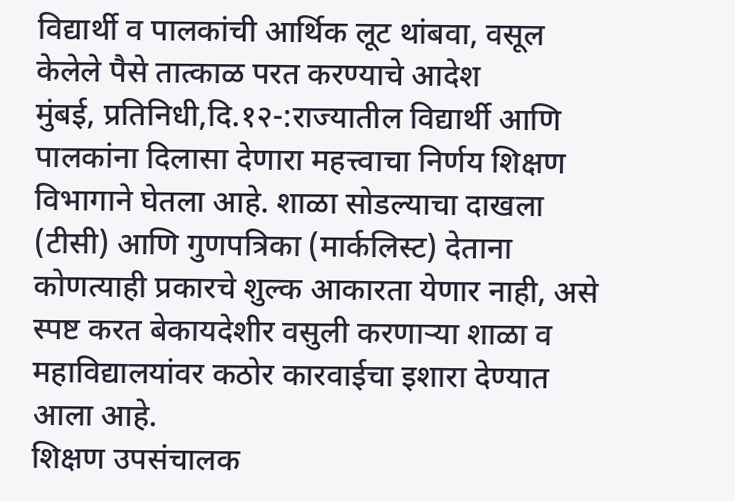विद्यार्थी व पालकांची आर्थिक लूट थांबवा, वसूल केलेले पैसे तात्काळ परत करण्याचे आदेश
मुंबई, प्रतिनिधी,दि.१२-:राज्यातील विद्यार्थी आणि पालकांना दिलासा देणारा महत्त्वाचा निर्णय शिक्षण विभागाने घेतला आहे. शाळा सोडल्याचा दाखला (टीसी) आणि गुणपत्रिका (मार्कलिस्ट) देताना कोणत्याही प्रकारचे शुल्क आकारता येणार नाही, असे स्पष्ट करत बेकायदेशीर वसुली करणाऱ्या शाळा व महाविद्यालयांवर कठोर कारवाईचा इशारा देण्यात आला आहे.
शिक्षण उपसंचालक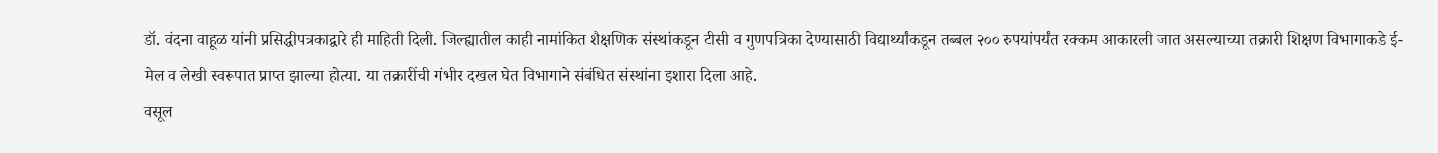डॉ. वंदना वाहूळ यांनी प्रसिद्धीपत्रकाद्वारे ही माहिती दिली. जिल्ह्यातील काही नामांकित शैक्षणिक संस्थांकडून टीसी व गुणपत्रिका देण्यासाठी विद्यार्थ्यांकडून तब्बल २०० रुपयांपर्यंत रक्कम आकारली जात असल्याच्या तक्रारी शिक्षण विभागाकडे ई-मेल व लेखी स्वरूपात प्राप्त झाल्या होत्या. या तक्रारींची गंभीर दखल घेत विभागाने संबंधित संस्थांना इशारा दिला आहे.
वसूल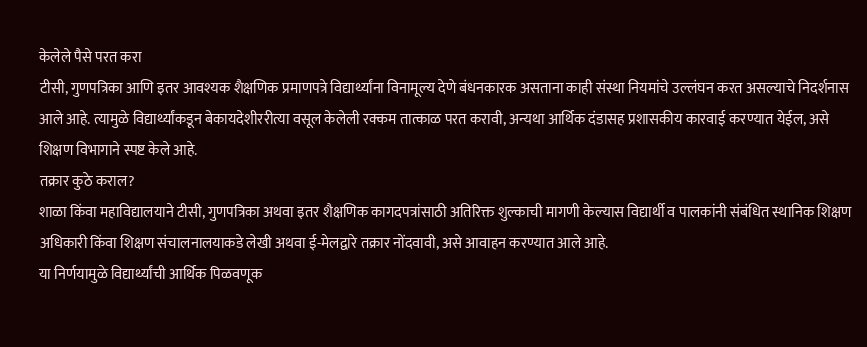केलेले पैसे परत करा
टीसी, गुणपत्रिका आणि इतर आवश्यक शैक्षणिक प्रमाणपत्रे विद्यार्थ्यांना विनामूल्य देणे बंधनकारक असताना काही संस्था नियमांचे उल्लंघन करत असल्याचे निदर्शनास आले आहे. त्यामुळे विद्यार्थ्यांकडून बेकायदेशीररीत्या वसूल केलेली रक्कम तात्काळ परत करावी, अन्यथा आर्थिक दंडासह प्रशासकीय कारवाई करण्यात येईल, असे शिक्षण विभागाने स्पष्ट केले आहे.
तक्रार कुठे कराल?
शाळा किंवा महाविद्यालयाने टीसी, गुणपत्रिका अथवा इतर शैक्षणिक कागदपत्रांसाठी अतिरिक्त शुल्काची मागणी केल्यास विद्यार्थी व पालकांनी संबंधित स्थानिक शिक्षण अधिकारी किंवा शिक्षण संचालनालयाकडे लेखी अथवा ई-मेलद्वारे तक्रार नोंदवावी, असे आवाहन करण्यात आले आहे.
या निर्णयामुळे विद्यार्थ्यांची आर्थिक पिळवणूक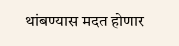थांबण्यास मदत होणार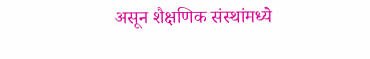असून शैक्षणिक संस्थांमध्ये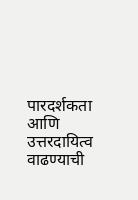पारदर्शकता आणि उत्तरदायित्व वाढण्याची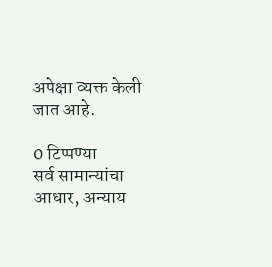अपेक्षा व्यक्त केली जात आहे.

0 टिप्पण्या
सर्व सामान्यांचा आधार, अन्याय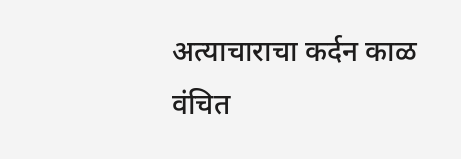अत्याचाराचा कर्दन काळ वंचित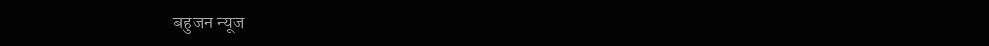बहुजन न्यूज